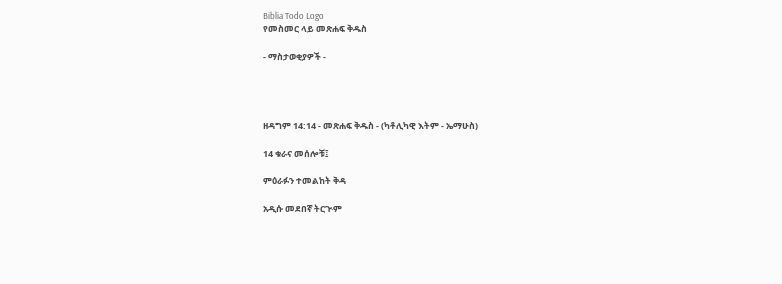Biblia Todo Logo
የመስመር ላይ መጽሐፍ ቅዱስ

- ማስታወቂያዎች -




ዘዳግም 14:14 - መጽሐፍ ቅዱስ - (ካቶሊካዊ እትም - ኤማሁስ)

14 ቁራና መሰሎቹ፤

ምዕራፉን ተመልከት ቅዳ

አዲሱ መደበኛ ትርጒም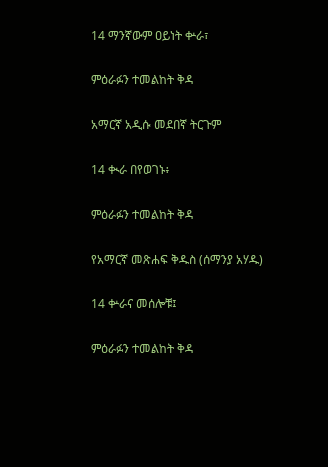14 ማንኛውም ዐይነት ቍራ፣

ምዕራፉን ተመልከት ቅዳ

አማርኛ አዲሱ መደበኛ ትርጉም

14 ቊራ በየወገኑ፥

ምዕራፉን ተመልከት ቅዳ

የአማርኛ መጽሐፍ ቅዱስ (ሰማንያ አሃዱ)

14 ቍራና መሰሎቹ፤

ምዕራፉን ተመልከት ቅዳ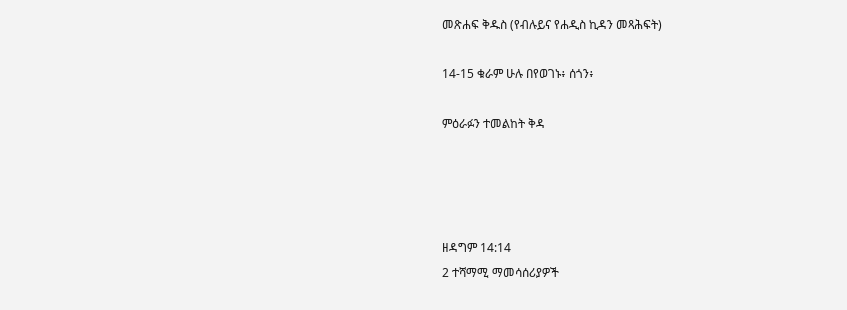መጽሐፍ ቅዱስ (የብሉይና የሐዲስ ኪዳን መጻሕፍት)

14-15 ቁራም ሁሉ በየወገኑ፥ ሰጎን፥

ምዕራፉን ተመልከት ቅዳ




ዘዳግም 14:14
2 ተሻማሚ ማመሳሰሪያዎች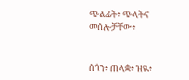ጭልፊት፥ ጭላትና መሰሎቻቸው፥


ሰጎን፥ ጠላቋ፥ ዝዪ፥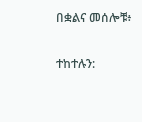በቋልና መሰሎቹ፥


ተከተሉን: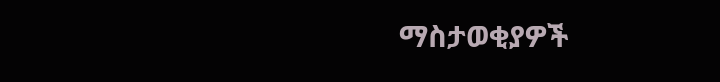ማስታወቂያዎች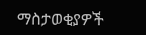ማስታወቂያዎች